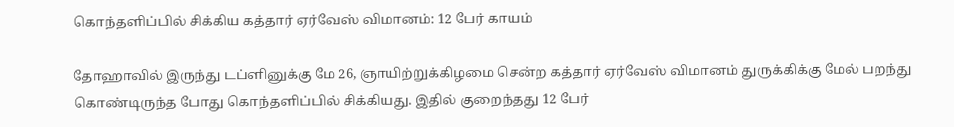கொந்தளிப்பில் சிக்கிய கத்தார் ஏர்வேஸ் விமானம்: 12 பேர் காயம்

தோஹாவில் இருந்து டப்ளினுக்கு மே 26, ஞாயிற்றுக்கிழமை சென்ற கத்தார் ஏர்வேஸ் விமானம் துருக்கிக்கு மேல் பறந்து கொண்டிருந்த போது கொந்தளிப்பில் சிக்கியது. இதில் குறைந்தது 12 பேர்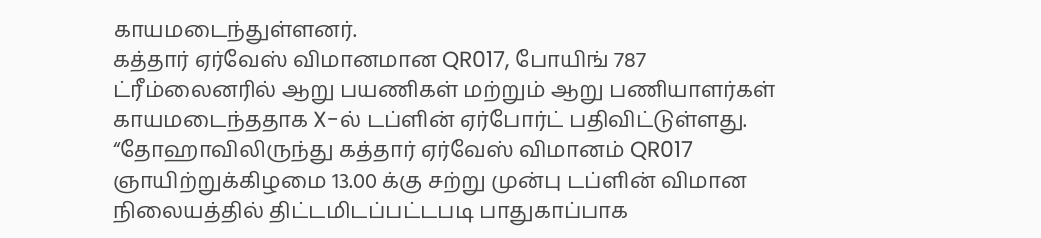காயமடைந்துள்ளனர்.
கத்தார் ஏர்வேஸ் விமானமான QR017, போயிங் 787 ட்ரீம்லைனரில் ஆறு பயணிகள் மற்றும் ஆறு பணியாளர்கள் காயமடைந்ததாக X-ல் டப்ளின் ஏர்போர்ட் பதிவிட்டுள்ளது.
“தோஹாவிலிருந்து கத்தார் ஏர்வேஸ் விமானம் QR017 ஞாயிற்றுக்கிழமை 13.00 க்கு சற்று முன்பு டப்ளின் விமான நிலையத்தில் திட்டமிடப்பட்டபடி பாதுகாப்பாக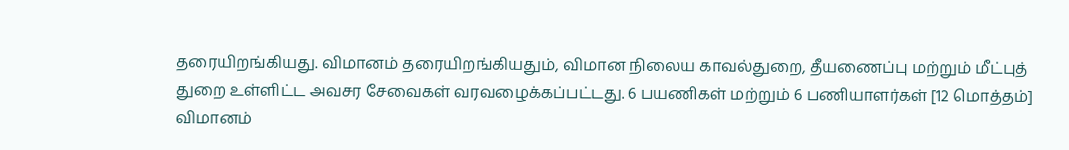தரையிறங்கியது. விமானம் தரையிறங்கியதும், விமான நிலைய காவல்துறை, தீயணைப்பு மற்றும் மீட்புத் துறை உள்ளிட்ட அவசர சேவைகள் வரவழைக்கப்பட்டது. 6 பயணிகள் மற்றும் 6 பணியாளர்கள் [12 மொத்தம்] விமானம்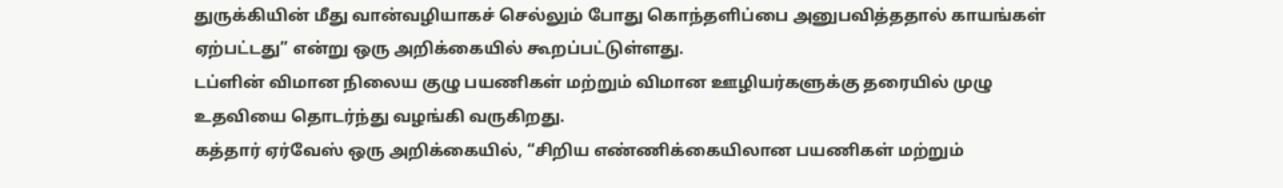துருக்கியின் மீது வான்வழியாகச் செல்லும் போது கொந்தளிப்பை அனுபவித்ததால் காயங்கள் ஏற்பட்டது” என்று ஒரு அறிக்கையில் கூறப்பட்டுள்ளது.
டப்ளின் விமான நிலைய குழு பயணிகள் மற்றும் விமான ஊழியர்களுக்கு தரையில் முழு உதவியை தொடர்ந்து வழங்கி வருகிறது.
கத்தார் ஏர்வேஸ் ஒரு அறிக்கையில், “சிறிய எண்ணிக்கையிலான பயணிகள் மற்றும்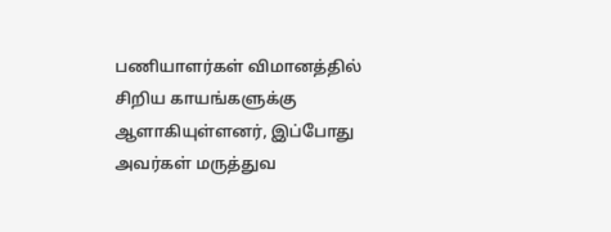பணியாளர்கள் விமானத்தில் சிறிய காயங்களுக்கு ஆளாகியுள்ளனர், இப்போது அவர்கள் மருத்துவ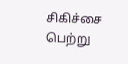சிகிச்சை பெற்று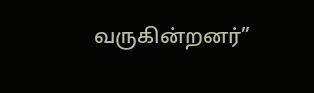வருகின்றனர்”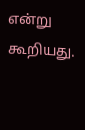என்று கூறியது.